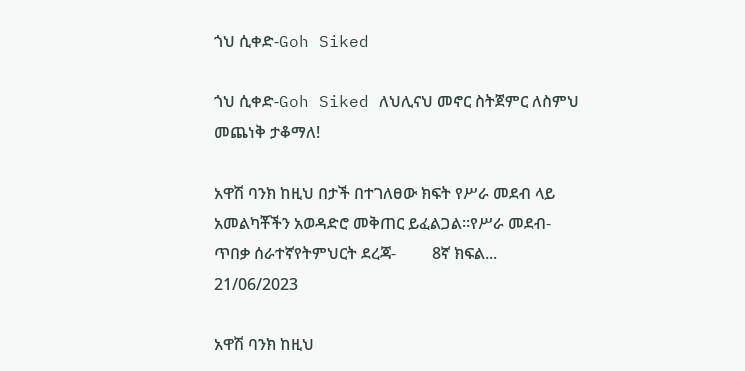ጎህ ሲቀድ-Goh Siked

ጎህ ሲቀድ-Goh Siked ለህሊናህ መኖር ስትጀምር ለስምህ መጨነቅ ታቆማለ!

አዋሽ ባንክ ከዚህ በታች በተገለፀው ክፍት የሥራ መደብ ላይ አመልካቾችን አወዳድሮ መቅጠር ይፈልጋል፡፡የሥራ መደብ-              ጥበቃ ሰራተኛየትምህርት ደረጃ-         8ኛ ክፍል...
21/06/2023

አዋሽ ባንክ ከዚህ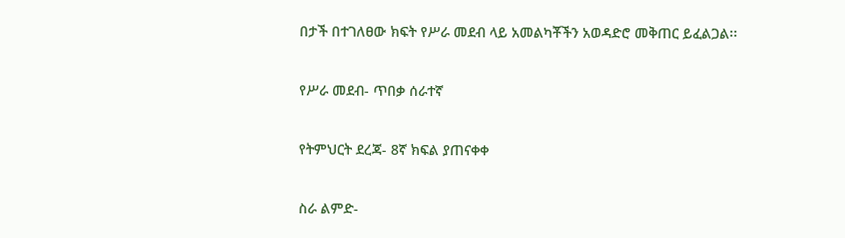በታች በተገለፀው ክፍት የሥራ መደብ ላይ አመልካቾችን አወዳድሮ መቅጠር ይፈልጋል፡፡

የሥራ መደብ- ጥበቃ ሰራተኛ

የትምህርት ደረጃ- 8ኛ ክፍል ያጠናቀቀ

ስራ ልምድ-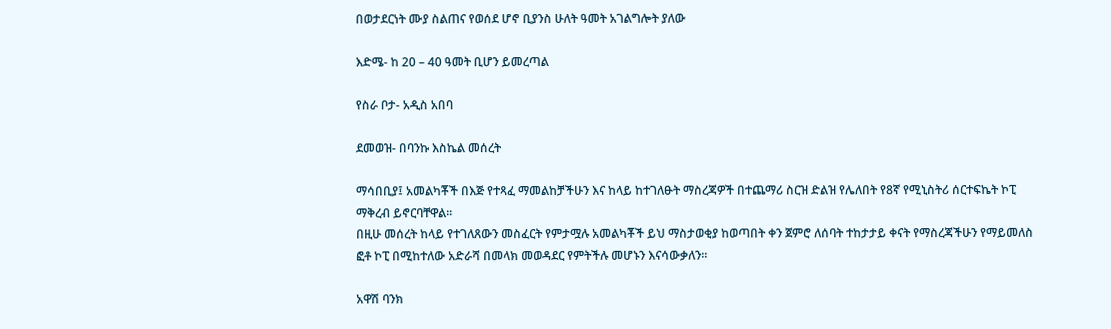በወታደርነት ሙያ ስልጠና የወሰደ ሆኖ ቢያንስ ሁለት ዓመት አገልግሎት ያለው

እድሜ- ከ 20 – 40 ዓመት ቢሆን ይመረጣል

የስራ ቦታ- አዲስ አበባ

ደመወዝ- በባንኩ እስኬል መሰረት

ማሳበቢያ፤ አመልካቾች በእጅ የተጻፈ ማመልከቻችሁን እና ከላይ ከተገለፁት ማስረጃዎች በተጨማሪ ስርዝ ድልዝ የሌለበት የ8ኛ የሚኒስትሪ ሰርተፍኬት ኮፒ ማቅረብ ይኖርባቸዋል፡፡
በዚሁ መሰረት ከላይ የተገለጸውን መስፈርት የምታሟሉ አመልካቾች ይህ ማስታወቂያ ከወጣበት ቀን ጀምሮ ለሰባት ተከታታይ ቀናት የማስረጃችሁን የማይመለስ ፎቶ ኮፒ በሚከተለው አድራሻ በመላክ መወዳደር የምትችሉ መሆኑን እናሳውቃለን፡፡

አዋሽ ባንክ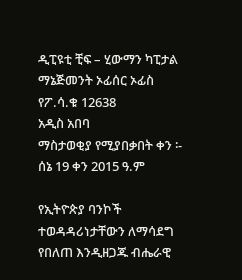ዲፒዩቲ ቺፍ – ሂውማን ካፒታል ማኔጅመንት ኦፊሰር ኦፊስ
የፖ.ሳ.ቁ 12638
አዲስ አበባ
ማስታወቂያ የሚያበቃበት ቀን ፡- ሰኔ 19 ቀን 2015 ዓ.ም

የኢትዮጵያ ባንኮች ተወዳዳሪነታቸውን ለማሳደግ የበለጠ እንዲዘጋጁ ብሔራዊ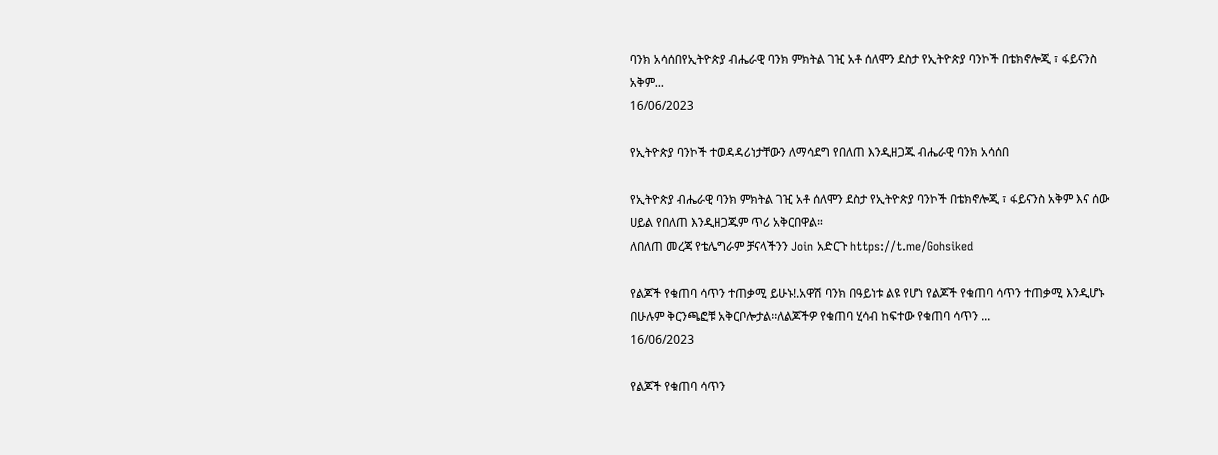ባንክ አሳሰበየኢትዮጵያ ብሔራዊ ባንክ ምክትል ገዢ አቶ ሰለሞን ደስታ የኢትዮጵያ ባንኮች በቴክኖሎጂ ፣ ፋይናንስ አቅም...
16/06/2023

የኢትዮጵያ ባንኮች ተወዳዳሪነታቸውን ለማሳደግ የበለጠ እንዲዘጋጁ ብሔራዊ ባንክ አሳሰበ

የኢትዮጵያ ብሔራዊ ባንክ ምክትል ገዢ አቶ ሰለሞን ደስታ የኢትዮጵያ ባንኮች በቴክኖሎጂ ፣ ፋይናንስ አቅም እና ሰው ሀይል የበለጠ እንዲዘጋጁም ጥሪ አቅርበዋል።
ለበለጠ መረጃ የቴሌግራም ቻናላችንን Join አድርጉ https://t.me/Gohsiked

የልጆች የቁጠባ ሳጥን ተጠቃሚ ይሁኑ!.አዋሽ ባንክ በዓይነቱ ልዩ የሆነ የልጆች የቁጠባ ሳጥን ተጠቃሚ እንዲሆኑ በሁሉም ቅርንጫፎቹ አቅርቦሎታል፡፡ለልጆችዎ የቁጠባ ሂሳብ ከፍተው የቁጠባ ሳጥን ...
16/06/2023

የልጆች የቁጠባ ሳጥን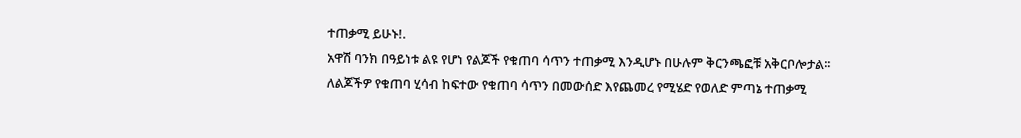ተጠቃሚ ይሁኑ!.
አዋሽ ባንክ በዓይነቱ ልዩ የሆነ የልጆች የቁጠባ ሳጥን ተጠቃሚ እንዲሆኑ በሁሉም ቅርንጫፎቹ አቅርቦሎታል፡፡
ለልጆችዎ የቁጠባ ሂሳብ ከፍተው የቁጠባ ሳጥን በመውሰድ እየጨመረ የሚሄድ የወለድ ምጣኔ ተጠቃሚ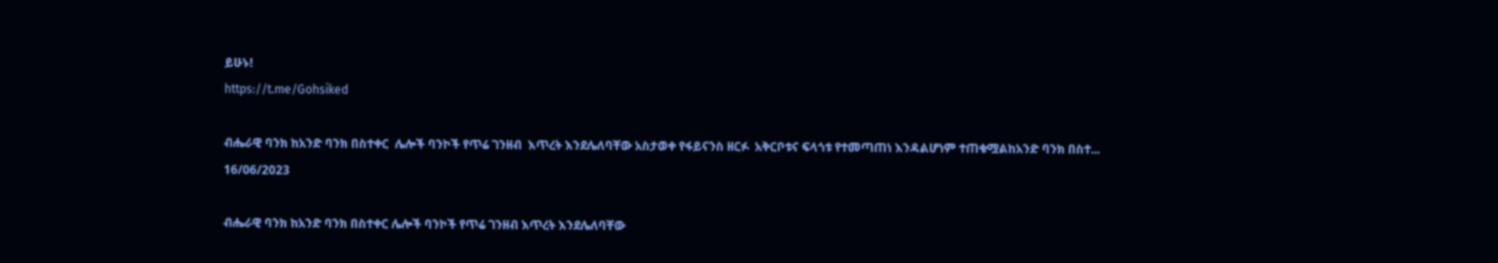ይሁኑ!
https://t.me/Gohsiked

ብሔራዊ ባንክ ከአንድ ባንክ በስተቀር  ሌሎች ባንኮች የጥሬ ገንዘብ  እጥረት እንደሌለባቸው አስታወቀ የፋይናንስ ዘርፉ  አቅርቦቱና ፍላጎቱ የተመጣጠነ እንዳልሆነም ተጠቁሟልከአንድ ባንክ በስተ...
16/06/2023

ብሔራዊ ባንክ ከአንድ ባንክ በስተቀር ሌሎች ባንኮች የጥሬ ገንዘብ እጥረት እንደሌለባቸው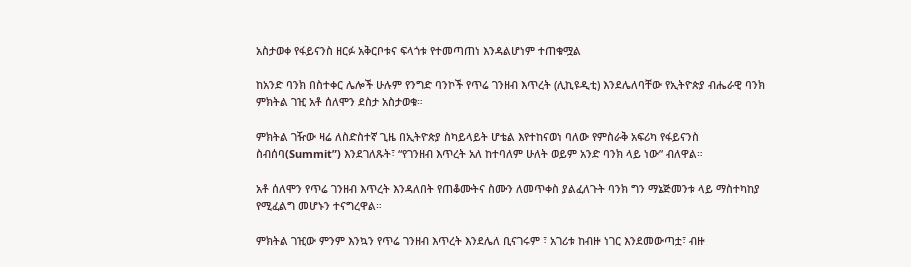አስታወቀ የፋይናንስ ዘርፉ አቅርቦቱና ፍላጎቱ የተመጣጠነ እንዳልሆነም ተጠቁሟል

ከአንድ ባንክ በስተቀር ሌሎች ሁሉም የንግድ ባንኮች የጥሬ ገንዘብ እጥረት (ሊኪዩዲቲ) እንደሌለባቸው የኢትዮጵያ ብሔራዊ ባንክ ምክትል ገዢ አቶ ሰለሞን ደስታ አስታወቁ።

ምክትል ገዥው ዛሬ ለስድስተኛ ጊዜ በኢትዮጵያ ስካይላይት ሆቴል እየተከናወነ ባለው የምስራቅ አፍሪካ የፋይናንስ ስብሰባ(Summit”) እንደገለጹት፣ “የገንዘብ እጥረት አለ ከተባለም ሁለት ወይም አንድ ባንክ ላይ ነው” ብለዋል።

አቶ ሰለሞን የጥሬ ገንዘብ እጥረት እንዳለበት የጠቆሙትና ስሙን ለመጥቀስ ያልፈለጉት ባንክ ግን ማኔጅመንቱ ላይ ማስተካከያ የሚፈልግ መሆኑን ተናግረዋል።

ምክትል ገዢው ምንም እንኳን የጥሬ ገንዘብ እጥረት እንደሌለ ቢናገሩም ፣ አገሪቱ ከብዙ ነገር እንደመውጣቷ፣ ብዙ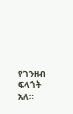የገንዘብ ፍላጎት አለ።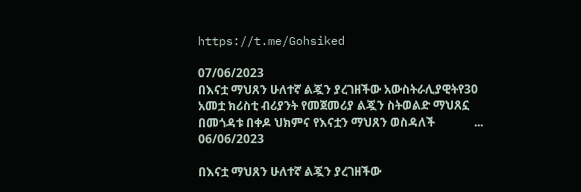https://t.me/Gohsiked

07/06/2023
በእናቷ ማህጸን ሁለተኛ ልጇን ያረገዘችው አውስትራሊያዊትየ30 አመቷ ክሪስቲ ብሪያንት የመጀመሪያ ልጇን ስትወልድ ማህጸኗ በመጎዳቱ በቀዶ ህክምና የእናቷን ማህጸን ወስዳለች             ...
06/06/2023

በእናቷ ማህጸን ሁለተኛ ልጇን ያረገዘችው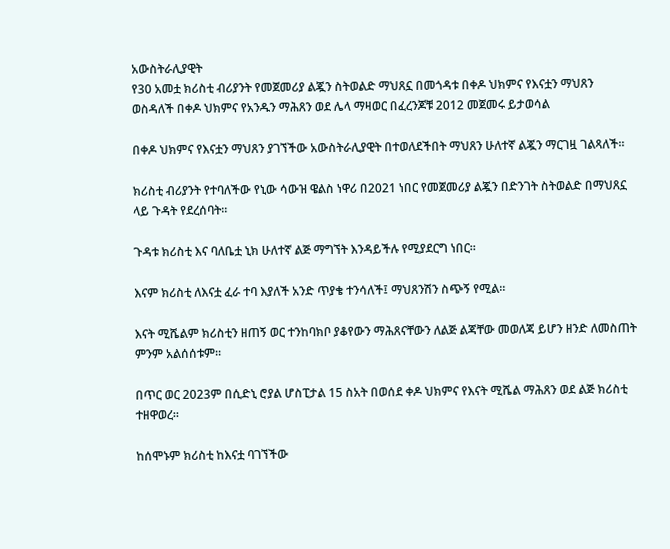አውስትራሊያዊት
የ30 አመቷ ክሪስቲ ብሪያንት የመጀመሪያ ልጇን ስትወልድ ማህጸኗ በመጎዳቱ በቀዶ ህክምና የእናቷን ማህጸን ወስዳለች በቀዶ ህክምና የአንዱን ማሕጸን ወደ ሌላ ማዛወር በፈረንጆቹ 2012 መጀመሩ ይታወሳል

በቀዶ ህክምና የእናቷን ማህጸን ያገኘችው አውስትራሊያዊት በተወለደችበት ማህጸን ሁለተኛ ልጇን ማርገዟ ገልጻለች።

ክሪስቲ ብሪያንት የተባለችው የኒው ሳውዝ ዌልስ ነዋሪ በ2021 ነበር የመጀመሪያ ልጇን በድንገት ስትወልድ በማህጸኗ ላይ ጉዳት የደረሰባት።

ጉዳቱ ክሪስቲ እና ባለቤቷ ኒክ ሁለተኛ ልጅ ማግኘት እንዳይችሉ የሚያደርግ ነበር።

እናም ክሪስቲ ለእናቷ ፈራ ተባ እያለች አንድ ጥያቄ ተንሳለች፤ ማህጸንሽን ስጭኝ የሚል።

እናት ሚሼልም ክሪስቲን ዘጠኝ ወር ተንከባክቦ ያቆየውን ማሕጸናቸውን ለልጅ ልጃቸው መወለጃ ይሆን ዘንድ ለመስጠት ምንም አልሰሰቱም።

በጥር ወር 2023ም በሲድኒ ሮያል ሆስፒታል 15 ስአት በወሰደ ቀዶ ህክምና የእናት ሚሼል ማሕጸን ወደ ልጅ ክሪስቲ ተዘዋወረ።

ከሰሞኑም ክሪስቲ ከእናቷ ባገኘችው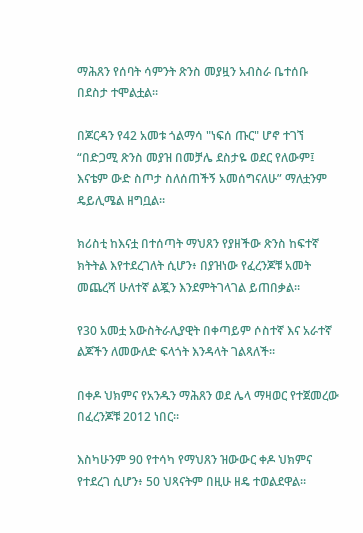ማሕጸን የሰባት ሳምንት ጽንስ መያዟን አብስራ ቤተሰቡ በደስታ ተሞልቷል።

በጆርዳን የ42 አመቱ ጎልማሳ "ነፍሰ ጡር" ሆኖ ተገኘ
“በድጋሚ ጽንስ መያዝ በመቻሌ ደስታዬ ወደር የለውም፤ እናቴም ውድ ስጦታ ስለሰጠችኝ አመሰግናለሁ” ማለቷንም ዴይሊሜል ዘግቧል።

ክሪስቲ ከእናቷ በተሰጣት ማህጸን የያዘችው ጽንስ ከፍተኛ ክትትል እየተደረገለት ሲሆን፥ በያዝነው የፈረንጆቹ አመት መጨረሻ ሁለተኛ ልጇን እንደምትገላገል ይጠበቃል።

የ30 አመቷ አውስትራሊያዊት በቀጣይም ሶስተኛ እና አራተኛ ልጆችን ለመውለድ ፍላጎት እንዳላት ገልጻለች።

በቀዶ ህክምና የአንዱን ማሕጸን ወደ ሌላ ማዛወር የተጀመረው በፈረንጆቹ 2012 ነበር።

እስካሁንም 90 የተሳካ የማህጸን ዝውውር ቀዶ ህክምና የተደረገ ሲሆን፥ 50 ህጻናትም በዚሁ ዘዴ ተወልደዋል።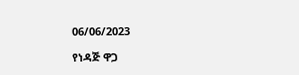06/06/2023

የነዳጅ ዋጋ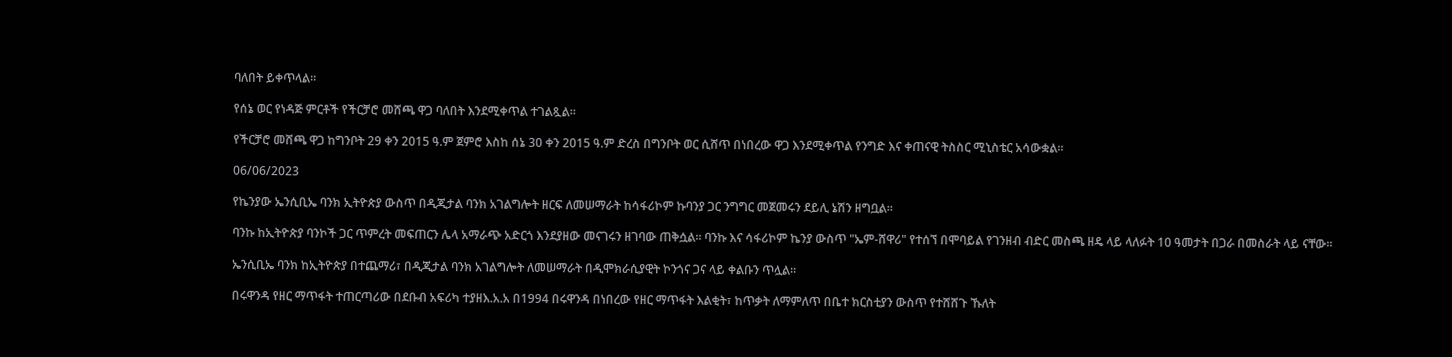ባለበት ይቀጥላል።

የሰኔ ወር የነዳጅ ምርቶች የችርቻሮ መሸጫ ዋጋ ባለበት እንደሚቀጥል ተገልጿል።

የችርቻሮ መሸጫ ዋጋ ከግንቦት 29 ቀን 2015 ዓ.ም ጀምሮ እስከ ሰኔ 30 ቀን 2015 ዓ.ም ድረስ በግንቦት ወር ሲሸጥ በነበረው ዋጋ እንደሚቀጥል የንግድ እና ቀጠናዊ ትስስር ሚኒስቴር አሳውቋል።

06/06/2023

የኬንያው ኤንሲቢኤ ባንክ ኢትዮጵያ ውስጥ በዲጂታል ባንክ አገልግሎት ዘርፍ ለመሠማራት ከሳፋሪኮም ኩባንያ ጋር ንግግር መጀመሩን ደይሊ ኔሽን ዘግቧል።

ባንኩ ከኢትዮጵያ ባንኮች ጋር ጥምረት መፍጠርን ሌላ አማራጭ አድርጎ እንደያዘው መናገሩን ዘገባው ጠቅሷል። ባንኩ እና ሳፋሪኮም ኬንያ ውስጥ "ኤም-ሸዋሪ" የተሰኘ በሞባይል የገንዘብ ብድር መስጫ ዘዴ ላይ ላለፉት 10 ዓመታት በጋራ በመስራት ላይ ናቸው።

ኤንሲቢኤ ባንክ ከኢትዮጵያ በተጨማሪ፣ በዲጂታል ባንክ አገልግሎት ለመሠማራት በዲሞክራሲያዊት ኮንጎና ጋና ላይ ቀልቡን ጥሏል።

በሩዋንዳ የዘር ማጥፋት ተጠርጣሪው በደቡብ አፍሪካ ተያዘእ.አ.አ በ1994 በሩዋንዳ በነበረው የዘር ማጥፋት እልቂት፣ ከጥቃት ለማምለጥ በቤተ ክርስቲያን ውስጥ የተሸሸጉ ኹለት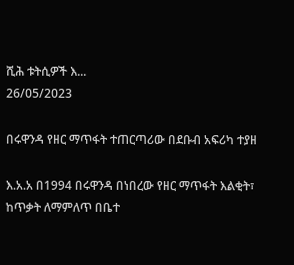ሺሕ ቱትሲዎች እ...
26/05/2023

በሩዋንዳ የዘር ማጥፋት ተጠርጣሪው በደቡብ አፍሪካ ተያዘ

እ.አ.አ በ1994 በሩዋንዳ በነበረው የዘር ማጥፋት እልቂት፣ ከጥቃት ለማምለጥ በቤተ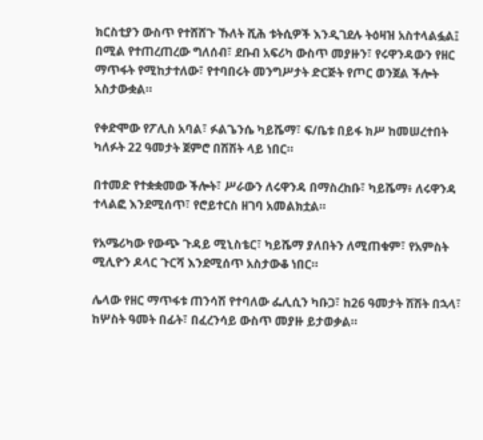ክርስቲያን ውስጥ የተሸሸጉ ኹለት ሺሕ ቱትሲዎች እንዲገደሉ ትዕዛዝ አስተላልፏል፤ በሚል የተጠረጠረው ግለሰብ፣ ደቡብ አፍሪካ ውስጥ መያዙን፣ የሩዋንዳውን የዘር ማጥፋት የሚከታተለው፣ የተባበሩት መንግሥታት ድርጅት የጦር ወንጀል ችሎት አስታውቋል።

የቀድሞው የፖሊስ አባል፣ ፉልጌንሴ ካይሼማ፣ ፍ/ቤቱ በይፋ ክሥ ከመሠረተበት ካለፉት 22 ዓመታት ጀምሮ በሽሽት ላይ ነበር።

በተመድ የተቋቋመው ችሎት፣ ሥራውን ለሩዋንዳ በማስረከቡ፣ ካይሼማ፥ ለሩዋንዳ ተላልፎ እንደሚሰጥ፣ የሮይተርስ ዘገባ አመልክቷል።

የአሜሪካው የውጭ ጉዳይ ሚኒስቴር፣ ካይሼማ ያለበትን ለሚጠቁም፣ የአምስት ሚሊዮን ዶላር ጉርሻ እንደሚሰጥ አስታውቆ ነበር።

ሌላው የዘር ማጥፋቱ ጠንሳሽ የተባለው ፌሊሲን ካቡጋ፣ ከ26 ዓመታት ሽሽት በኋላ፣ ከሦስት ዓመት በፊት፣ በፈረንሳይ ውስጥ መያዙ ይታወቃል።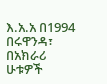እ.አ.አ በ1994 በሩዋንዳ፣ በአክራሪ ሁቱዎች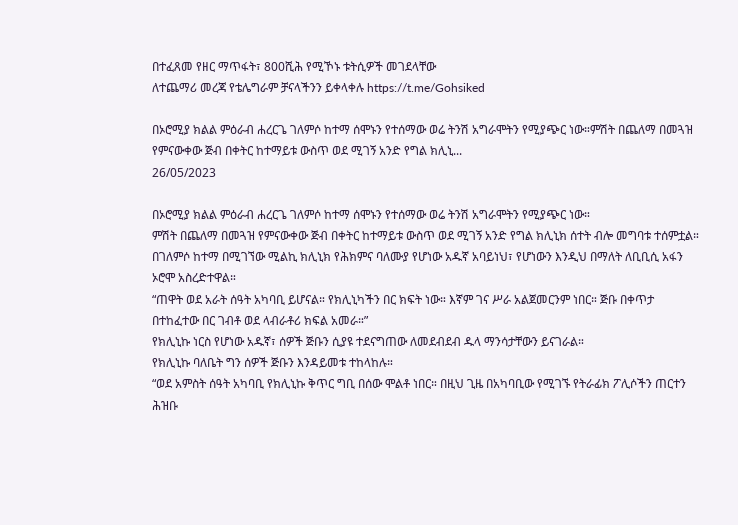በተፈጸመ የዘር ማጥፋት፣ 800ሺሕ የሚኾኑ ቱትሲዎች መገደላቸው
ለተጨማሪ መረጃ የቴሌግራም ቻናላችንን ይቀላቀሉ https://t.me/Gohsiked

በኦሮሚያ ክልል ምዕራብ ሐረርጌ ገለምሶ ከተማ ሰሞኑን የተሰማው ወሬ ትንሽ አግራሞትን የሚያጭር ነው።ምሽት በጨለማ በመጓዝ የምናውቀው ጅብ በቀትር ከተማይቱ ውስጥ ወደ ሚገኝ አንድ የግል ክሊኒ...
26/05/2023

በኦሮሚያ ክልል ምዕራብ ሐረርጌ ገለምሶ ከተማ ሰሞኑን የተሰማው ወሬ ትንሽ አግራሞትን የሚያጭር ነው።
ምሽት በጨለማ በመጓዝ የምናውቀው ጅብ በቀትር ከተማይቱ ውስጥ ወደ ሚገኝ አንድ የግል ክሊኒክ ሰተት ብሎ መግባቱ ተሰምቷል።
በገለምሶ ከተማ በሚገኘው ሚልኪ ክሊኒክ የሕክምና ባለሙያ የሆነው አዱኛ አባይነህ፣ የሆነውን እንዲህ በማለት ለቢቢሲ አፋን ኦሮሞ አስረድተዋል።
“ጠዋት ወደ አራት ሰዓት አካባቢ ይሆናል። የክሊኒካችን በር ክፍት ነው። እኛም ገና ሥራ አልጀመርንም ነበር። ጅቡ በቀጥታ በተከፈተው በር ገብቶ ወደ ላብራቶሪ ክፍል አመራ።”
የክሊኒኩ ነርስ የሆነው አዱኛ፣ ሰዎች ጅቡን ሲያዩ ተደናግጠው ለመደብደብ ዱላ ማንሳታቸውን ይናገራል።
የክሊኒኩ ባለቤት ግን ሰዎች ጅቡን እንዳይመቱ ተከላከሉ።
“ወደ አምስት ሰዓት አካባቢ የክሊኒኩ ቅጥር ግቢ በሰው ሞልቶ ነበር። በዚህ ጊዜ በአካባቢው የሚገኙ የትራፊክ ፖሊሶችን ጠርተን ሕዝቡ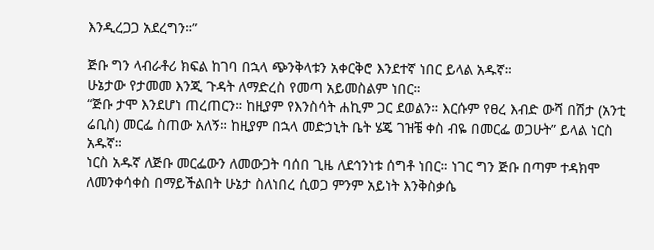እንዲረጋጋ አደረግን።”

ጅቡ ግን ላብራቶሪ ክፍል ከገባ በኋላ ጭንቅላቱን አቀርቅሮ እንደተኛ ነበር ይላል አዱኛ።
ሁኔታው የታመመ እንጂ ጉዳት ለማድረስ የመጣ አይመስልም ነበር።
“ጅቡ ታሞ እንደሆነ ጠረጠርን። ከዚያም የእንስሳት ሐኪም ጋር ደወልን። እርሱም የፀረ እብድ ውሻ በሽታ (አንቲ ሬቢስ) መርፌ ስጠው አለኝ። ከዚያም በኋላ መድኃኒት ቤት ሄጄ ገዝቼ ቀስ ብዬ በመርፌ ወጋሁት” ይላል ነርስ አዱኛ።
ነርስ አዱኛ ለጅቡ መርፌውን ለመውጋት ባሰበ ጊዜ ለደኅንነቱ ሰግቶ ነበር። ነገር ግን ጅቡ በጣም ተዳክሞ ለመንቀሳቀስ በማይችልበት ሁኔታ ስለነበረ ሲወጋ ምንም አይነት እንቅስቃሴ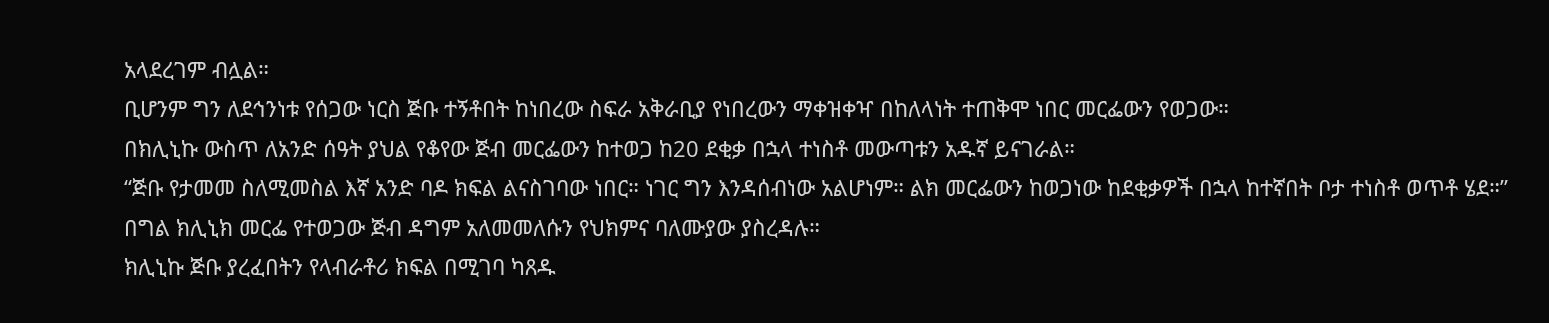አላደረገም ብሏል።
ቢሆንም ግን ለደኅንነቱ የሰጋው ነርስ ጅቡ ተኝቶበት ከነበረው ስፍራ አቅራቢያ የነበረውን ማቀዝቀዣ በከለላነት ተጠቅሞ ነበር መርፌውን የወጋው።
በክሊኒኩ ውስጥ ለአንድ ሰዓት ያህል የቆየው ጅብ መርፌውን ከተወጋ ከ20 ደቂቃ በኋላ ተነስቶ መውጣቱን አዱኛ ይናገራል።
“ጅቡ የታመመ ስለሚመስል እኛ አንድ ባዶ ክፍል ልናስገባው ነበር። ነገር ግን እንዳሰብነው አልሆነም። ልክ መርፌውን ከወጋነው ከደቂቃዎች በኋላ ከተኛበት ቦታ ተነስቶ ወጥቶ ሄደ።” በግል ክሊኒክ መርፌ የተወጋው ጅብ ዳግም አለመመለሱን የህክምና ባለሙያው ያስረዳሉ።
ክሊኒኩ ጅቡ ያረፈበትን የላብራቶሪ ክፍል በሚገባ ካጸዱ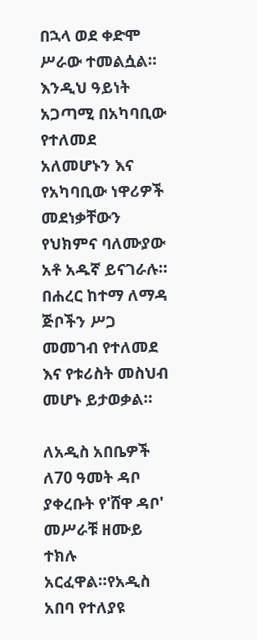በኋላ ወደ ቀድሞ ሥራው ተመልሷል።
እንዲህ ዓይነት አጋጣሚ በአካባቢው የተለመደ አለመሆኑን እና የአካባቢው ነዋሪዎች መደነቃቸውን የህክምና ባለሙያው አቶ አዱኛ ይናገራሉ።
በሐረር ከተማ ለማዳ ጅቦችን ሥጋ መመገብ የተለመደ እና የቱሪስት መስህብ መሆኑ ይታወቃል።

ለአዲስ አበቤዎች ለ70 ዓመት ዳቦ ያቀረቡት የ'ሸዋ ዳቦ' መሥራቹ ዘሙይ ተክሉ አርፈዋል።የአዲስ አበባ የተለያዩ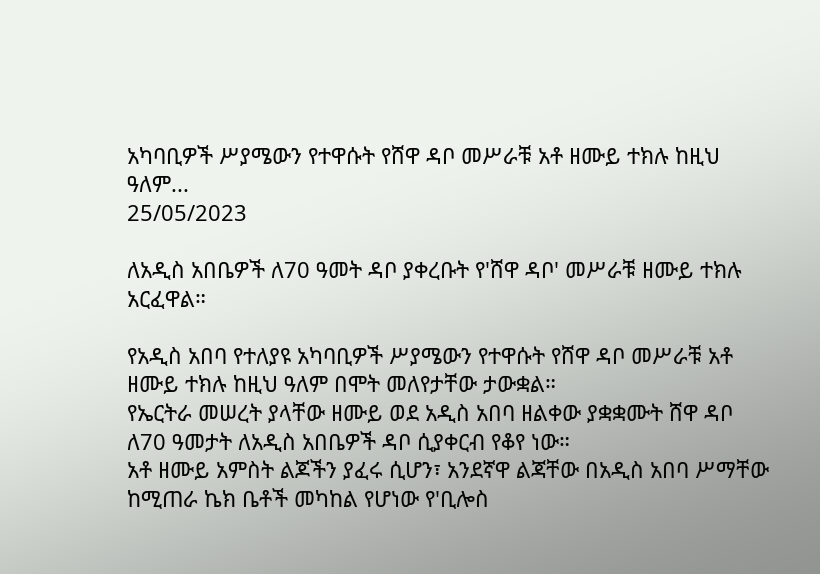አካባቢዎች ሥያሜውን የተዋሱት የሸዋ ዳቦ መሥራቹ አቶ ዘሙይ ተክሉ ከዚህ ዓለም...
25/05/2023

ለአዲስ አበቤዎች ለ70 ዓመት ዳቦ ያቀረቡት የ'ሸዋ ዳቦ' መሥራቹ ዘሙይ ተክሉ አርፈዋል።

የአዲስ አበባ የተለያዩ አካባቢዎች ሥያሜውን የተዋሱት የሸዋ ዳቦ መሥራቹ አቶ ዘሙይ ተክሉ ከዚህ ዓለም በሞት መለየታቸው ታውቋል።
የኤርትራ መሠረት ያላቸው ዘሙይ ወደ አዲስ አበባ ዘልቀው ያቋቋሙት ሸዋ ዳቦ ለ70 ዓመታት ለአዲስ አበቤዎች ዳቦ ሲያቀርብ የቆየ ነው።
አቶ ዘሙይ አምስት ልጆችን ያፈሩ ሲሆን፣ አንደኛዋ ልጃቸው በአዲስ አበባ ሥማቸው ከሚጠራ ኬክ ቤቶች መካከል የሆነው የ'ቢሎስ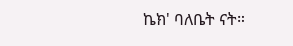ኬክ' ባለቤት ናት።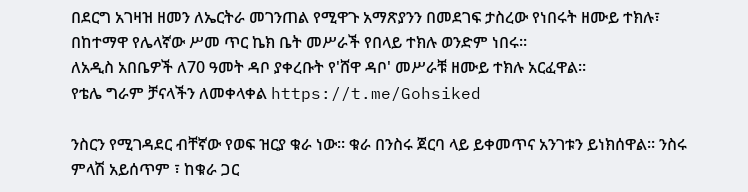በደርግ አገዛዝ ዘመን ለኤርትራ መገንጠል የሚዋጉ አማጽያንን በመደገፍ ታስረው የነበሩት ዘሙይ ተክሉ፣ በከተማዋ የሌላኛው ሥመ ጥር ኬክ ቤት መሥራች የበላይ ተክሉ ወንድም ነበሩ።
ለአዲስ አበቤዎች ለ70 ዓመት ዳቦ ያቀረቡት የ'ሸዋ ዳቦ' መሥራቹ ዘሙይ ተክሉ አርፈዋል።
የቴሌ ግራም ቻናላችን ለመቀላቀል https://t.me/Gohsiked

ንስርን የሚገዳደር ብቸኛው የወፍ ዝርያ ቁራ ነው። ቁራ በንስሩ ጀርባ ላይ ይቀመጥና አንገቱን ይነክሰዋል። ንስሩ ምላሽ አይሰጥም ፣ ከቁራ ጋር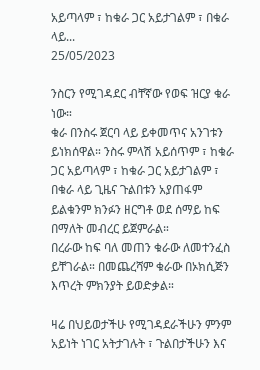አይጣላም ፣ ከቁራ ጋር አይታገልም ፣ በቁራ ላይ...
25/05/2023

ንስርን የሚገዳደር ብቸኛው የወፍ ዝርያ ቁራ ነው።
ቁራ በንስሩ ጀርባ ላይ ይቀመጥና አንገቱን ይነክሰዋል። ንስሩ ምላሽ አይሰጥም ፣ ከቁራ ጋር አይጣላም ፣ ከቁራ ጋር አይታገልም ፣ በቁራ ላይ ጊዜና ጉልበቱን አያጠፋም ይልቁንም ክንፉን ዘርግቶ ወደ ሰማይ ከፍ በማለት መብረር ይጀምራል።
በረራው ከፍ ባለ መጠን ቁራው ለመተንፈስ ይቸገራል። በመጨረሻም ቁራው በኦክሲጅን እጥረት ምክንያት ይወድቃል።

ዛሬ በህይወታችሁ የሚገዳደራችሁን ምንም አይነት ነገር አትታገሉት ፣ ጉልበታችሁን እና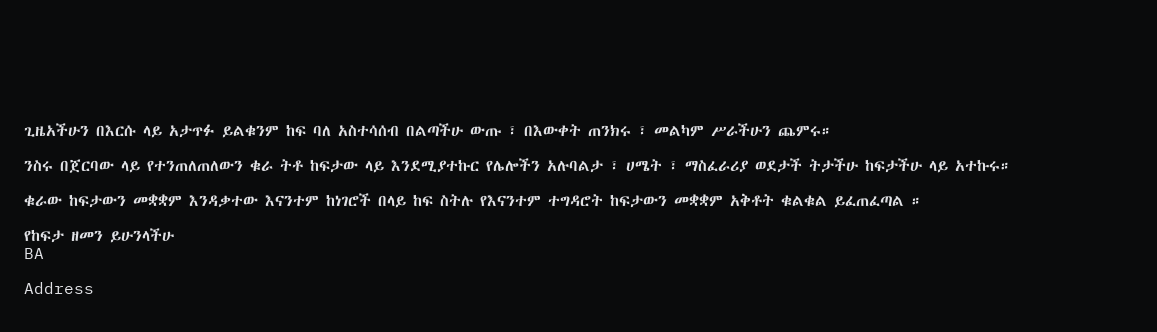ጊዜአችሁን በእርሱ ላይ አታጥፉ ይልቁንም ከፍ ባለ አስተሳሰብ በልጣችሁ ውጡ ፣ በእውቀት ጠንክሩ ፣ መልካም ሥራችሁን ጨምሩ።

ንስሩ በጀርባው ላይ የተንጠለጠለውን ቁራ ትቶ ከፍታው ላይ እንደሚያተኩር የሌሎችን አሉባልታ ፣ ሀሜት ፣ ማስፈራሪያ ወደታች ትታችሁ ከፍታችሁ ላይ አተኩሩ።

ቁራው ከፍታውን መቋቋም እንዳቃተው እናንተም ከነገሮች በላይ ከፍ ስትሉ የእናንተም ተግዳሮት ከፍታውን መቋቋም አቅቶት ቁልቁል ይፈጠፈጣል ።

የከፍታ ዘመን ይሁንላችሁ
BA

Address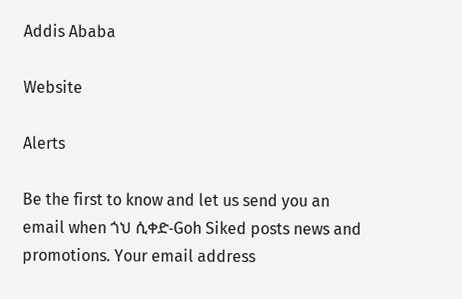Addis Ababa

Website

Alerts

Be the first to know and let us send you an email when ጎህ ሲቀድ-Goh Siked posts news and promotions. Your email address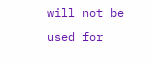will not be used for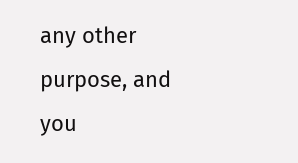any other purpose, and you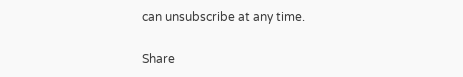can unsubscribe at any time.

Share